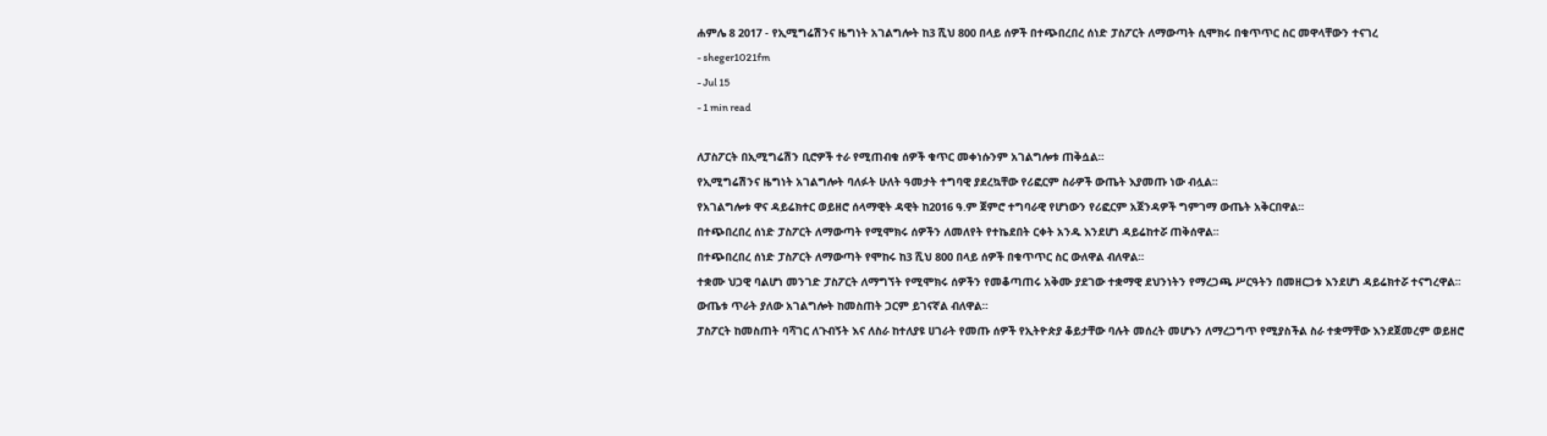ሐምሌ 8 2017 - የኢሚግሬሽንና ዜግነት አገልግሎት ከ3 ሺህ 800 በላይ ሰዎች በተጭበረበረ ሰነድ ፓስፖርት ለማውጣት ሲሞክሩ በቁጥጥር ስር መዋላቸውን ተናገረ
- sheger1021fm
- Jul 15
- 1 min read

ለፓስፖርት በኢሚግሬሽን ቢሮዎች ተራ የሚጠብቁ ሰዎች ቁጥር መቀነሱንም አገልግሎቱ ጠቅሷል።
የኢሚግሬሽንና ዜግነት አገልግሎት ባለፉት ሁለት ዓመታት ተግባዊ ያደረኳቸው የሪፎርም ስራዎች ውጤት እያመጡ ነው ብሏል፡፡
የአገልግሎቱ ዋና ዳይሬክተር ወይዘሮ ሰላማዊት ዳዊት ከ2016 ዓ.ም ጀምሮ ተግባራዊ የሆነውን የሪፎርም አጀንዳዎች ግምገማ ውጤት አቅርበዋል።
በተጭበረበረ ሰነድ ፓስፖርት ለማውጣት የሚሞክሩ ሰዎችን ለመለየት የተኬደበት ርቀት አንዱ እንደሆነ ዳይሬከተሯ ጠቅሰዋል፡፡
በተጭበረበረ ሰነድ ፓስፖርት ለማውጣት የሞከሩ ከ3 ሺህ 800 በላይ ሰዎች በቁጥጥር ስር ውለዋል ብለዋል።
ተቋሙ ህጋዊ ባልሆነ መንገድ ፓስፖርት ለማግኘት የሚሞክሩ ሰዎችን የመቆጣጠሩ አቅሙ ያደገው ተቋማዊ ደህንነትን የማረጋጫ ሥርዓትን በመዘርጋቱ እንደሆነ ዳይሬክተሯ ተናግረዋል፡፡
ውጤቱ ጥራት ያለው አገልግሎት ከመስጠት ጋርም ይገናኛል ብለዋል።
ፓስፖርት ከመስጠት ባሻገር ለጉብኝት እና ለስራ ከተለያዩ ሀገራት የመጡ ሰዎች የኢትዮጵያ ቆይታቸው ባሉት መሰረት መሆኑን ለማረጋግጥ የሚያስችል ስራ ተቋማቸው እንደጀመረም ወይዘሮ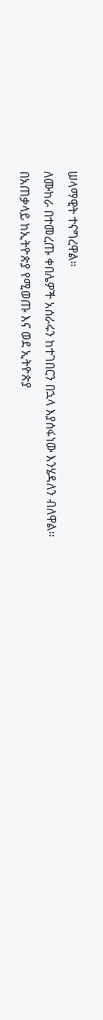ሠላማዊት ተናግረዋል፡፡
ለሙከራ በተመረጡ ቀበሌዎች አሰራሩን ከተገበርን በኋላ እያሰፋነው እንሄዳለን ብለዋል፡፡
በአጠቃላይ ከኢትዮጵያ የሚወጡ እና ወደ ኢትዮጵያ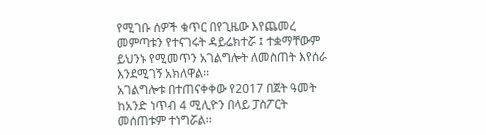የሚገቡ ሰዎች ቁጥር በየጊዜው እየጨመረ መምጣቱን የተናገሩት ዳይሬክተሯ ፤ ተቋማቸውም ይህንኑ የሚመጥን አገልግሎት ለመስጠት እየሰራ እንደሚገኝ አክለዋል፡፡
አገልግሎቱ በተጠናቀቀው የ2017 በጀት ዓመት ከአንድ ነጥብ 4 ሚሊዮን በላይ ፓስፖርት መሰጠቱም ተነግሯል፡፡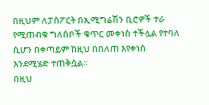በዚህም ለፓስፖርት በኢሚግሬሽን ቢሮዎች ተራ የሚጠብቁ ግለሰቦች ቁጥር መቀነስ ተችሏል የተባለ ሲሆን በቀጣይም ከዚህ በበለጠ እየቀነሰ እንደሚሄድ ተጠቅሷል።
በዚህ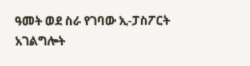ዓመት ወደ ስራ የገባው ኢ-ፓስፖርት አገልግሎት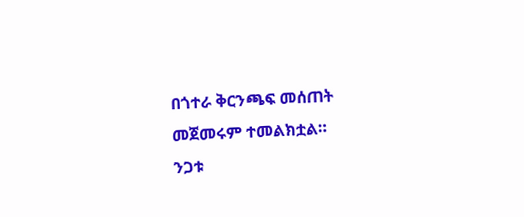በጎተራ ቅርንጫፍ መሰጠት መጀመሩም ተመልክቷል።
ንጋቱ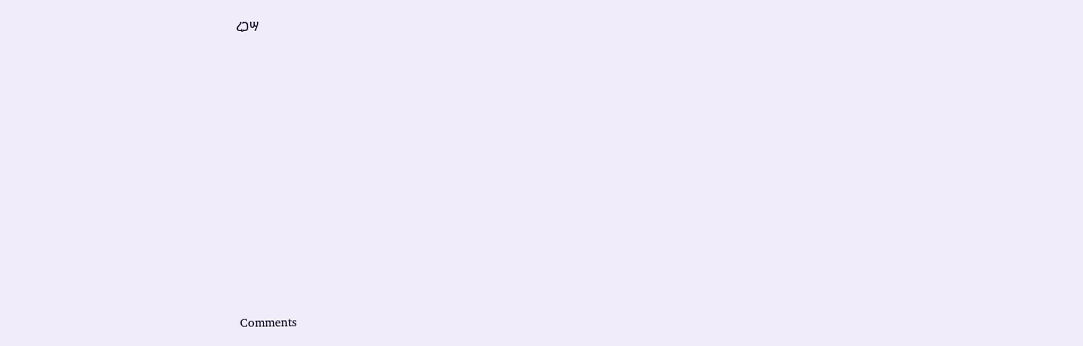ረጋሣ












Comments